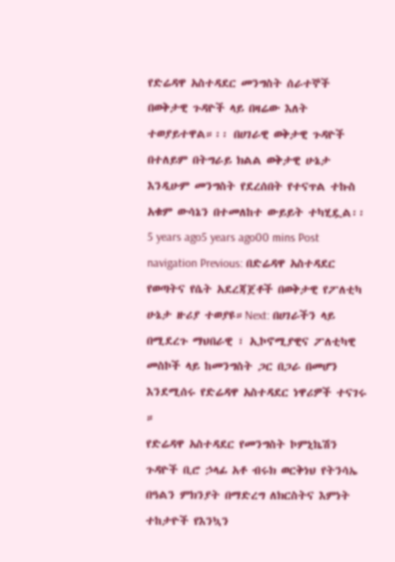የድሬዳዋ አስተዳደር መንግስት ሰራተኞች በወቅታዊ ጉዳዮች ላይ በዛሬው እለት ተወያይተዋል።፡፡ በሀገራዊ ወቅታዊ ጉዳዮች በተለይም በትግራይ ክልል ወቅታዊ ሁኔታ እንዲሁም መንግስት የደረሰበት የተናጥል ተኩስ አቁም ውሳኔን በተመለከተ ውይይት ተካሂዷል፡፡ 5 years ago5 years ago00 mins Post navigation Previous: በድሬዳዋ አስተዳደር የወጣትና የሴት አደረጃጀቶች በወቅታዊ የፖለቲካ ሁኔታ ዙሪያ ተወያዩ።Next: በሀገራችን ላይ በሚደረጉ ማህበራዊ ፣ ኢኮኖሚያዊና ፖለቲካዊ መስኮች ላይ ከመንግስት ጋር በጋራ በመሆን እንደሚሰሩ የድሬዳዋ አስተዳደር ነዋሪዎች ተናገሩ ።
የድሬዳዋ አስተዳደር የመንግስት ኮምኒኬሽን ጉዳዮች ቢሮ ኃላፊ አቶ ብሩክ ወርቅነህ የትንሳኤ በዓልን ምክንያት በማድረግ ለክርስትና እምነት ተከታዮች የእንኳን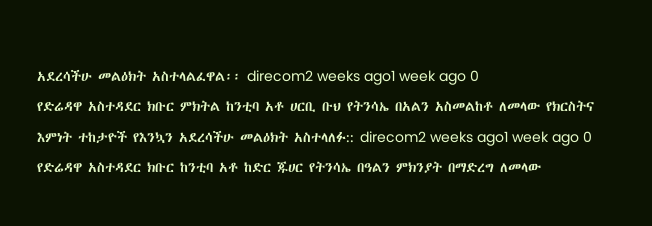አደረሳችሁ መልዕክት አስተላልፈዋል፡፡ direcom2 weeks ago1 week ago 0
የድሬዳዋ አስተዳደር ክቡር ምክትል ከንቲባ አቶ ሀርቢ ቡህ የትንሳኤ በአልን አስመልከቶ ለመላው የክርስትና እምነት ተከታዮች የእንኳን አደረሳችሁ መልዕክት አስተላለፉ:: direcom2 weeks ago1 week ago 0
የድሬዳዋ አስተዳደር ክቡር ከንቲባ አቶ ከድር ጁሀር የትንሳኤ በዓልን ምክንያት በማድረግ ለመላው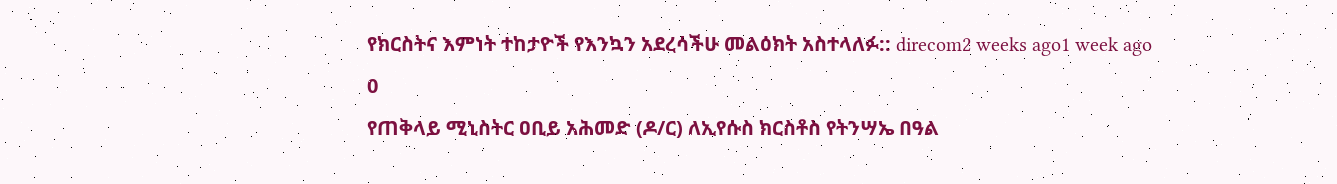የክርስትና እምነት ተከታዮች የእንኳን አደረሳችሁ መልዕክት አስተላለፉ:: direcom2 weeks ago1 week ago 0
የጠቅላይ ሚኒስትር ዐቢይ አሕመድ (ዶ/ር) ለኢየሱስ ክርስቶስ የትንሣኤ በዓል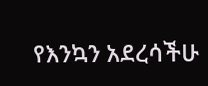የእንኳን አደረሳችሁ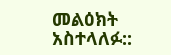መልዕክት አስተላለፉ::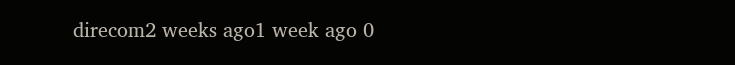direcom2 weeks ago1 week ago 0